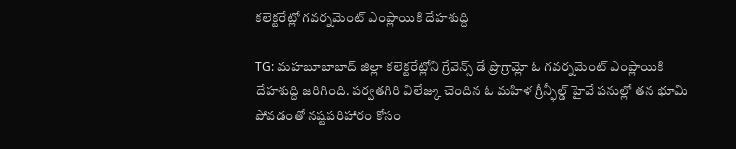కలెక్టరేట్లో గవర్నమెంట్ ఎంప్లాయికి దేహశుద్ది

TG: మహబూబాబాద్ జిల్లా కలెక్టరేట్లోని గ్రేవెన్స్ డే ప్రొగ్రామ్లో ఓ గవర్నమెంట్ ఎంప్లాయికి దేహశుద్ది జరిగింది. పర్వతగిరి విలేజ్కు చెందిన ఓ మహిళ గ్రీన్ఫీల్డ్ హైవే పనుల్లో తన భూమి పోవడంతో నష్టపరిహారం కోసం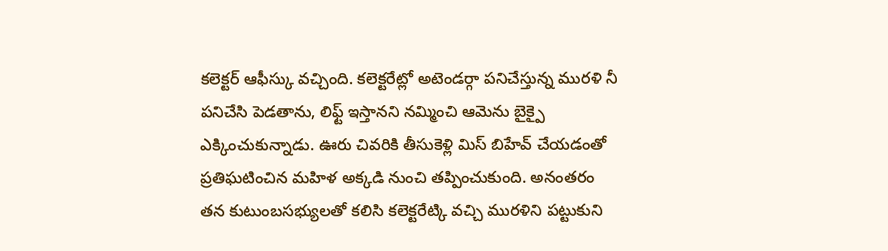కలెక్టర్ ఆఫీస్కు వచ్చింది. కలెక్టరేట్లో అటెండర్గా పనిచేస్తున్న మురళి నీ పనిచేసి పెడతాను, లిఫ్ట్ ఇస్తానని నమ్మించి ఆమెను బైక్పై ఎక్కించుకున్నాడు. ఊరు చివరికి తీసుకెళ్లి మిస్ బిహేవ్ చేయడంతో ప్రతిఘటించిన మహిళ అక్కడి నుంచి తప్పించుకుంది. అనంతరం తన కుటుంబసభ్యులతో కలిసి కలెక్టరేట్కి వచ్చి మురళిని పట్టుకుని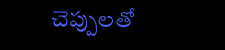చెప్పులతో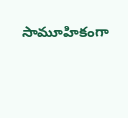సామూహికంగా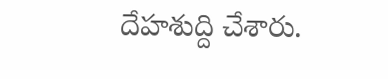దేహశుద్ది చేశారు.